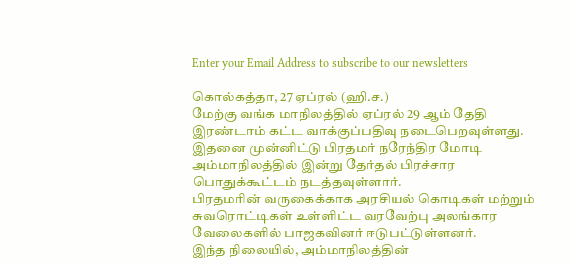Enter your Email Address to subscribe to our newsletters

கொல்கத்தா, 27 ஏப்ரல் (ஹி.ச.)
மேற்கு வங்க மாநிலத்தில் ஏப்ரல் 29 ஆம் தேதி இரண்டாம் கட்ட வாக்குப்பதிவு நடைபெறவுள்ளது.
இதனை முன்னிட்டு பிரதமர் நரேந்திர மோடி அம்மாநிலத்தில் இன்று தேர்தல் பிரச்சார பொதுக்கூட்டம் நடத்தவுள்ளார்.
பிரதமரின் வருகைக்காக அரசியல் கொடிகள் மற்றும் சுவரொட்டிகள் உள்ளிட்ட வரவேற்பு அலங்கார வேலைகளில் பாஜகவினர் ஈடுபட்டுள்ளனர்.
இந்த நிலையில், அம்மாநிலத்தின்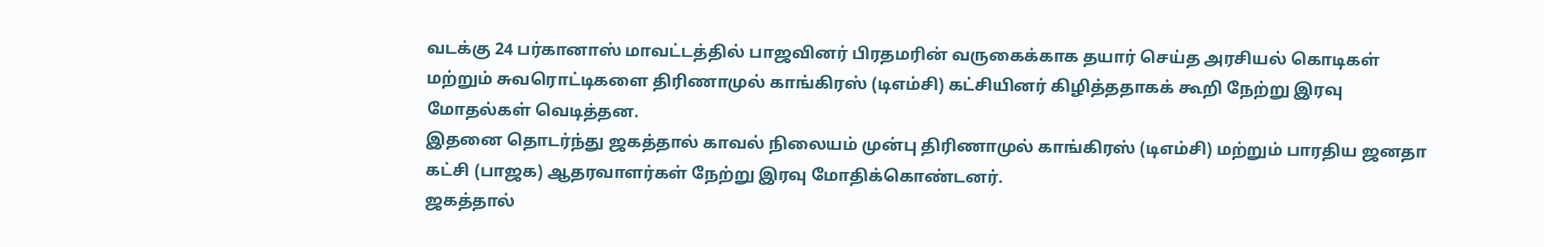வடக்கு 24 பர்கானாஸ் மாவட்டத்தில் பாஜவினர் பிரதமரின் வருகைக்காக தயார் செய்த அரசியல் கொடிகள் மற்றும் சுவரொட்டிகளை திரிணாமுல் காங்கிரஸ் (டிஎம்சி) கட்சியினர் கிழித்ததாகக் கூறி நேற்று இரவு மோதல்கள் வெடித்தன.
இதனை தொடர்ந்து ஜகத்தால் காவல் நிலையம் முன்பு திரிணாமுல் காங்கிரஸ் (டிஎம்சி) மற்றும் பாரதிய ஜனதா கட்சி (பாஜக) ஆதரவாளர்கள் நேற்று இரவு மோதிக்கொண்டனர்.
ஜகத்தால்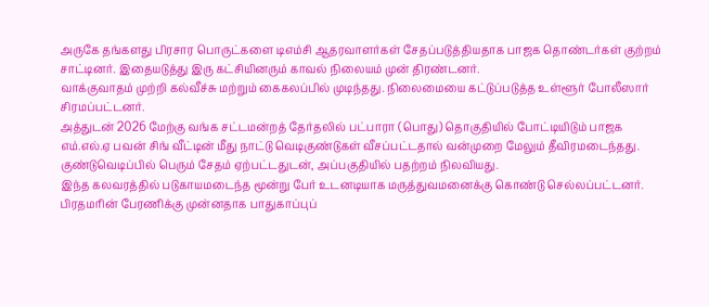அருகே தங்களது பிரசார பொருட்களை டிஎம்சி ஆதரவாளர்கள் சேதப்படுத்தியதாக பாஜக தொண்டர்கள் குற்றம் சாட்டினர். இதையடுத்து இரு கட்சியினரும் காவல் நிலையம் முன் திரண்டனர்.
வாக்குவாதம் முற்றி கல்வீச்சு மற்றும் கைகலப்பில் முடிந்தது. நிலைமையை கட்டுப்படுத்த உள்ளூர் போலீஸார் சிரமப்பட்டனர்.
அத்துடன் 2026 மேற்கு வங்க சட்டமன்றத் தேர்தலில் பட்பாரா (பொது) தொகுதியில் போட்டியிடும் பாஜக எம்.எல்.ஏ பவன் சிங் வீட்டின் மீது நாட்டு வெடிகுண்டுகள் வீசப்பட்டதால் வன்முறை மேலும் தீவிரமடைந்தது.
குண்டுவெடிப்பில் பெரும் சேதம் ஏற்பட்டதுடன், அப்பகுதியில் பதற்றம் நிலவியது.
இந்த கலவரத்தில் படுகாயமடைந்த மூன்று பேர் உடனடியாக மருத்துவமனைக்கு கொண்டு செல்லப்பட்டனர்.
பிரதமரின் பேரணிக்கு முன்னதாக பாதுகாப்புப்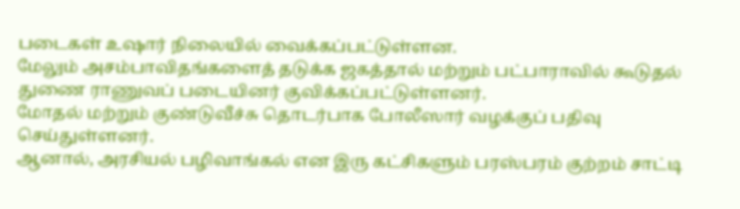படைகள் உஷார் நிலையில் வைக்கப்பட்டுள்ளன.
மேலும் அசம்பாவிதங்களைத் தடுக்க ஜகத்தால் மற்றும் பட்பாராவில் கூடுதல் துணை ராணுவப் படையினர் குவிக்கப்பட்டுள்ளனர்.
மோதல் மற்றும் குண்டுவீச்சு தொடர்பாக போலீஸார் வழக்குப் பதிவு செய்துள்ளனர்.
ஆனால், அரசியல் பழிவாங்கல் என இரு கட்சிகளும் பரஸ்பரம் குற்றம் சாட்டி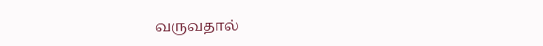வருவதால்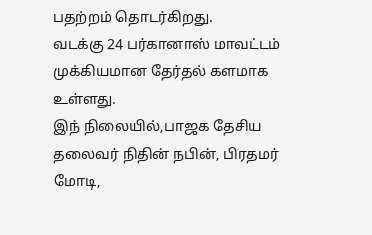பதற்றம் தொடர்கிறது.
வடக்கு 24 பர்கானாஸ் மாவட்டம் முக்கியமான தேர்தல் களமாக உள்ளது.
இந் நிலையில்,பாஜக தேசிய தலைவர் நிதின் நபின், பிரதமர் மோடி,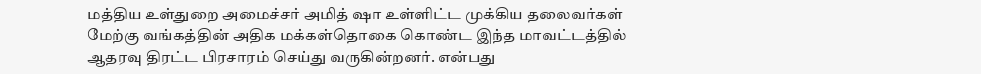மத்திய உள்துறை அமைச்சர் அமித் ஷா உள்ளிட்ட முக்கிய தலைவர்கள் மேற்கு வங்கத்தின் அதிக மக்கள்தொகை கொண்ட இந்த மாவட்டத்தில் ஆதரவு திரட்ட பிரசாரம் செய்து வருகின்றனர். என்பது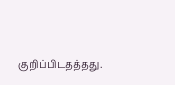குறிப்பிடதத்தது.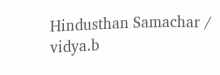Hindusthan Samachar / vidya.b